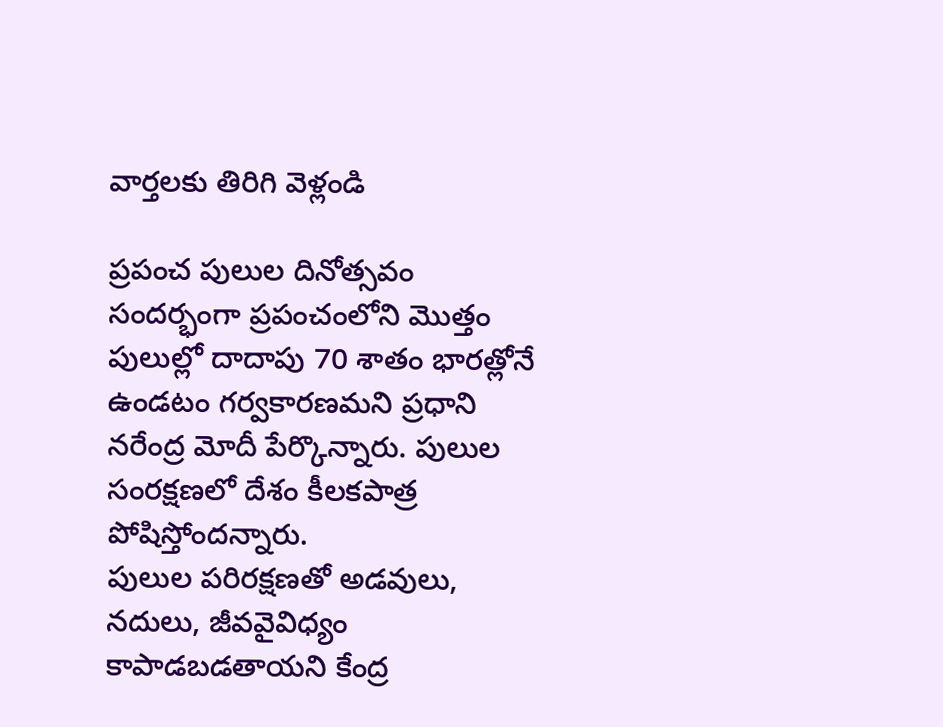వార్తలకు తిరిగి వెళ్లండి

ప్రపంచ పులుల దినోత్సవం సందర్భంగా ప్రపంచంలోని మొత్తం పులుల్లో దాదాపు 70 శాతం భారత్లోనే ఉండటం గర్వకారణమని ప్రధాని నరేంద్ర మోదీ పేర్కొన్నారు. పులుల సంరక్షణలో దేశం కీలకపాత్ర పోషిస్తోందన్నారు.
పులుల పరిరక్షణతో అడవులు, నదులు, జీవవైవిధ్యం కాపాడబడతాయని కేంద్ర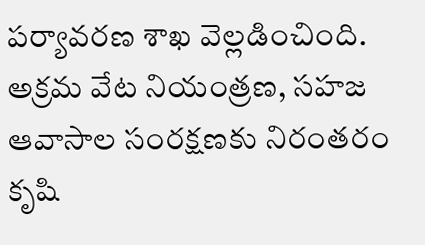పర్యావరణ శాఖ వెల్లడించింది. అక్రమ వేట నియంత్రణ, సహజ ఆవాసాల సంరక్షణకు నిరంతరం కృషి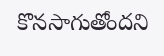కొనసాగుతోందని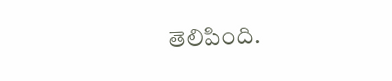తెలిపింది.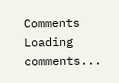Comments
Loading comments...